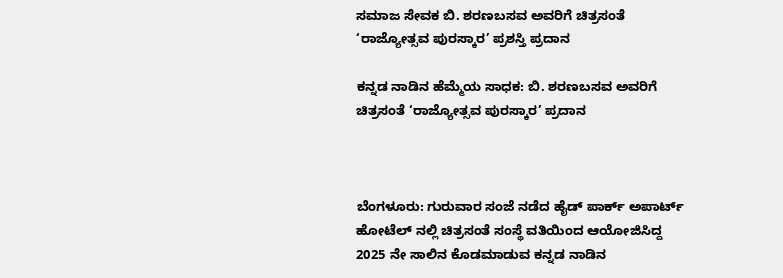ಸಮಾಜ ಸೇವಕ ಬಿ. ಶರಣಬಸವ ಅವರಿಗೆ ಚಿತ್ರಸಂತೆ ‘ರಾಜ್ಯೋತ್ಸವ ಪುರಸ್ಕಾರ’ ಪ್ರಶಸ್ತಿ ಪ್ರದಾನ

ಕನ್ನಡ ನಾಡಿನ ಹೆಮ್ಮೆಯ ಸಾಧಕ: ಬಿ. ಶರಣಬಸವ ಅವರಿಗೆ ಚಿತ್ರಸಂತೆ ‘ರಾಜ್ಯೋತ್ಸವ ಪುರಸ್ಕಾರ’ ಪ್ರದಾನ



ಬೆಂಗಳೂರು: ಗುರುವಾರ ಸಂಜೆ ನಡೆದ ಹೈಡ್ ಪಾರ್ಕ್ ಅಪಾರ್ಟ್ ಹೋಟೆಲ್ ನಲ್ಲಿ ಚಿತ್ರಸಂತೆ ಸಂಸ್ಥೆ ವತಿಯಿಂದ ಆಯೋಜಿಸಿದ್ದ 2025 ನೇ ಸಾಲಿನ ಕೊಡಮಾಡುವ ಕನ್ನಡ ನಾಡಿನ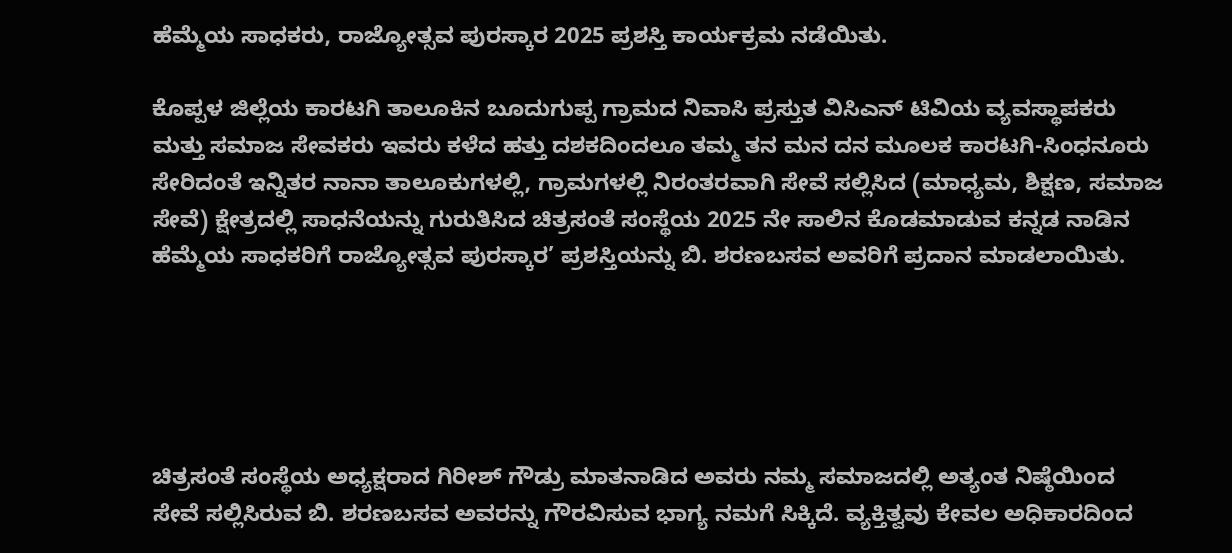ಹೆಮ್ಮೆಯ ಸಾಧಕರು, ರಾಜ್ಯೋತ್ಸವ ಪುರಸ್ಕಾರ 2025 ಪ್ರಶಸ್ತಿ ಕಾರ್ಯಕ್ರಮ ನಡೆಯಿತು.

ಕೊಪ್ಪಳ ಜಿಲ್ಲೆಯ ಕಾರಟಗಿ ತಾಲೂಕಿನ ಬೂದುಗುಪ್ಪ ಗ್ರಾಮದ ನಿವಾಸಿ ಪ್ರಸ್ತುತ ವಿಸಿಎನ್ ಟಿವಿಯ ವ್ಯವಸ್ಥಾಪಕರು ಮತ್ತು ಸಮಾಜ ಸೇವಕರು ಇವರು ಕಳೆದ ಹತ್ತು ದಶಕದಿಂದಲೂ ತಮ್ಮ ತನ ಮನ ದನ ಮೂಲಕ ಕಾರಟಗಿ-ಸಿಂಧನೂರು ಸೇರಿದಂತೆ ಇನ್ನಿತರ ನಾನಾ ತಾಲೂಕುಗಳಲ್ಲಿ, ಗ್ರಾಮಗಳಲ್ಲಿ ನಿರಂತರವಾಗಿ ಸೇವೆ ಸಲ್ಲಿಸಿದ (ಮಾಧ್ಯಮ, ಶಿಕ್ಷಣ, ಸಮಾಜ ಸೇವೆ) ಕ್ಷೇತ್ರದಲ್ಲಿ ಸಾಧನೆಯನ್ನು ಗುರುತಿಸಿದ ಚಿತ್ರಸಂತೆ ಸಂಸ್ಥೆಯ 2025 ನೇ ಸಾಲಿನ ಕೊಡಮಾಡುವ ಕನ್ನಡ ನಾಡಿನ ಹೆಮ್ಮೆಯ ಸಾಧಕರಿಗೆ ರಾಜ್ಯೋತ್ಸವ ಪುರಸ್ಕಾರ’ ಪ್ರಶಸ್ತಿಯನ್ನು ಬಿ. ಶರಣಬಸವ ಅವರಿಗೆ ಪ್ರದಾನ ಮಾಡಲಾಯಿತು.





ಚಿತ್ರಸಂತೆ ಸಂಸ್ಥೆಯ ಅಧ್ಯಕ್ಷರಾದ ಗಿರೀಶ್ ಗೌಡ್ರು ಮಾತನಾಡಿದ ಅವರು ನಮ್ಮ ಸಮಾಜದಲ್ಲಿ ಅತ್ಯಂತ ನಿಷ್ಠೆಯಿಂದ ಸೇವೆ ಸಲ್ಲಿಸಿರುವ ಬಿ. ಶರಣಬಸವ ಅವರನ್ನು ಗೌರವಿಸುವ ಭಾಗ್ಯ ನಮಗೆ ಸಿಕ್ಕಿದೆ. ವ್ಯಕ್ತಿತ್ವವು ಕೇವಲ ಅಧಿಕಾರದಿಂದ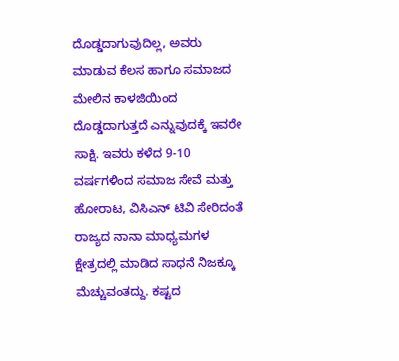ದೊಡ್ಡದಾಗುವುದಿಲ್ಲ, ಅವರು ಮಾಡುವ ಕೆಲಸ ಹಾಗೂ ಸಮಾಜದ ಮೇಲಿನ ಕಾಳಜಿಯಿಂದ ದೊಡ್ಡದಾಗುತ್ತದೆ ಎನ್ನುವುದಕ್ಕೆ ಇವರೇ ಸಾಕ್ಷಿ. ಇವರು ಕಳೆದ 9-10 ವರ್ಷಗಳಿಂದ ಸಮಾಜ ಸೇವೆ ಮತ್ತು ಹೋರಾಟ, ವಿಸಿಎನ್ ಟಿವಿ ಸೇರಿದಂತೆ ರಾಜ್ಯದ ನಾನಾ ಮಾಧ್ಯಮಗಳ ಕ್ಷೇತ್ರದಲ್ಲಿ ಮಾಡಿದ ಸಾಧನೆ ನಿಜಕ್ಕೂ ಮೆಚ್ಚುವಂತದ್ದು. ಕಷ್ಟದ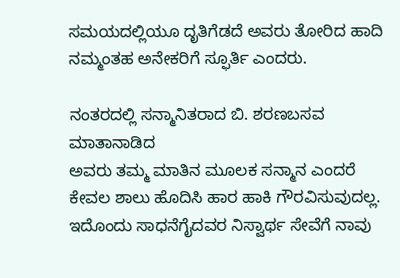ಸಮಯದಲ್ಲಿಯೂ ದೃತಿಗೆಡದೆ ಅವರು ತೋರಿದ ಹಾದಿ ನಮ್ಮಂತಹ ಅನೇಕರಿಗೆ ಸ್ಫೂರ್ತಿ ಎಂದರು.

ನಂತರದಲ್ಲಿ ಸನ್ಮಾನಿತರಾದ ಬಿ. ಶರಣಬಸವ ಮಾತಾನಾಡಿದ
ಅವರು ತಮ್ಮ ಮಾತಿನ ಮೂಲಕ ಸನ್ಮಾನ ಎಂದರೆ ಕೇವಲ ಶಾಲು ಹೊದಿಸಿ ಹಾರ ಹಾಕಿ ಗೌರವಿಸುವುದಲ್ಲ. ಇದೊಂದು ಸಾಧನೆಗೈದವರ ನಿಸ್ವಾರ್ಥ ಸೇವೆಗೆ ನಾವು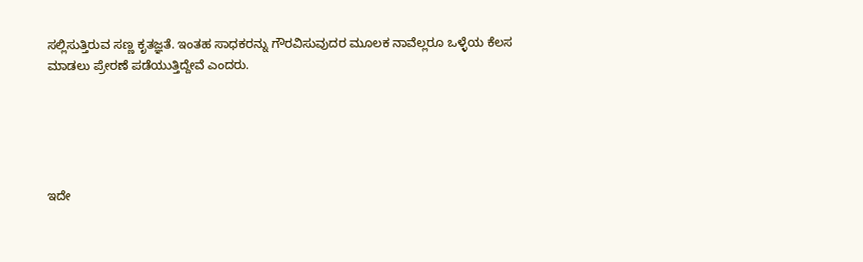ಸಲ್ಲಿಸುತ್ತಿರುವ ಸಣ್ಣ ಕೃತಜ್ಞತೆ. ಇಂತಹ ಸಾಧಕರನ್ನು ಗೌರವಿಸುವುದರ ಮೂಲಕ ನಾವೆಲ್ಲರೂ ಒಳ್ಳೆಯ ಕೆಲಸ ಮಾಡಲು ಪ್ರೇರಣೆ ಪಡೆಯುತ್ತಿದ್ದೇವೆ ಎಂದರು.





ಇದೇ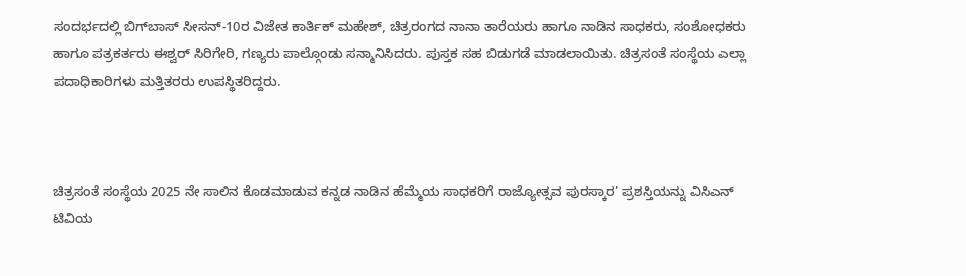ಸಂದರ್ಭದಲ್ಲಿ ಬಿಗ್‌ಬಾಸ್‌ ಸೀಸನ್‌-10ರ ವಿಜೇತ ಕಾರ್ತಿಕ್ ಮಹೇಶ್, ಚಿತ್ರರಂಗದ ನಾನಾ ತಾರೆಯರು ಹಾಗೂ ನಾಡಿನ ಸಾಧಕರು, ಸಂಶೋಧಕರು ಹಾಗೂ ಪತ್ರಕರ್ತರು ಈಶ್ವರ್ ಸಿರಿಗೇರಿ, ಗಣ್ಯರು ಪಾಲ್ಗೊಂಡು ಸನ್ಮಾನಿಸಿದರು. ಪುಸ್ತಕ ಸಹ ಬಿಡುಗಡೆ ಮಾಡಲಾಯಿತು. ಚಿತ್ರಸಂತೆ ಸಂಸ್ಥೆಯ ಎಲ್ಲಾ ಪದಾಧಿಕಾರಿಗಳು ಮತ್ತಿತರರು ಉಪಸ್ಥಿತರಿದ್ದರು.



ಚಿತ್ರಸಂತೆ ಸಂಸ್ಥೆಯ 2025 ನೇ ಸಾಲಿನ ಕೊಡಮಾಡುವ ಕನ್ನಡ ನಾಡಿನ ಹೆಮ್ಮೆಯ ಸಾಧಕರಿಗೆ ರಾಜ್ಯೋತ್ಸವ ಪುರಸ್ಕಾರ’ ಪ್ರಶಸ್ತಿಯನ್ನು ವಿಸಿಎನ್ ಟಿವಿಯ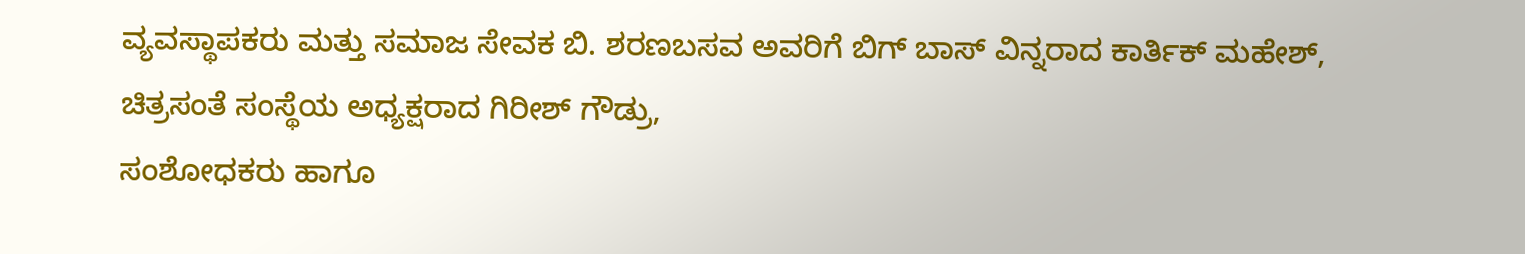ವ್ಯವಸ್ಥಾಪಕರು ಮತ್ತು ಸಮಾಜ ಸೇವಕ ಬಿ. ಶರಣಬಸವ ಅವರಿಗೆ ಬಿಗ್ ಬಾಸ್ ವಿನ್ನರಾದ ಕಾರ್ತಿಕ್ ಮಹೇಶ್, ಚಿತ್ರಸಂತೆ ಸಂಸ್ಥೆಯ ಅಧ್ಯಕ್ಷರಾದ ಗಿರೀಶ್ ಗೌಡ್ರು,
ಸಂಶೋಧಕರು ಹಾಗೂ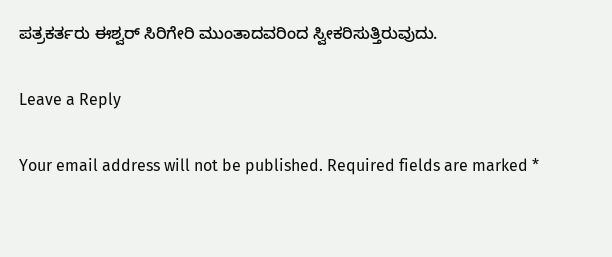ಪತ್ರಕರ್ತರು ಈಶ್ವರ್ ಸಿರಿಗೇರಿ ಮುಂತಾದವರಿಂದ ಸ್ವೀಕರಿಸುತ್ತಿರುವುದು.

Leave a Reply

Your email address will not be published. Required fields are marked *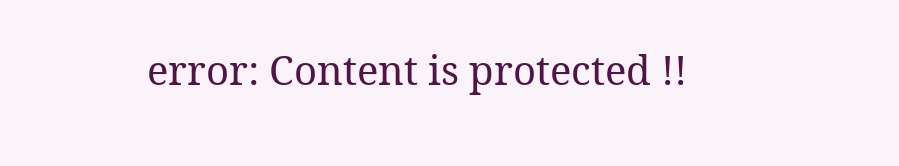error: Content is protected !!